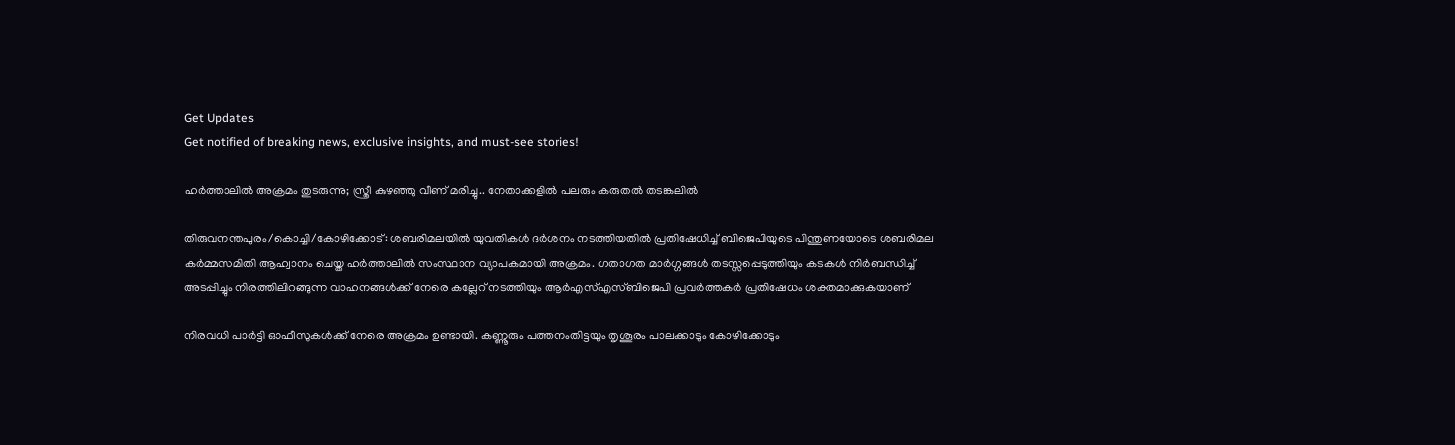Get Updates
Get notified of breaking news, exclusive insights, and must-see stories!

ഹര്‍ത്താലില്‍ അക്രമം തുടരുന്നു; സ്ത്രീ കുഴഞ്ഞു വീണ് മരിച്ചു.. നേതാക്കളില്‍ പലരും കരുതല്‍ തടങ്കലില്‍

തിരുവനന്തപുരം/കൊച്ചി/കോഴിക്കോട്: ശബരിമലയില്‍ യുവതികള്‍ ദര്‍ശനം നടത്തിയതില്‍ പ്രതിഷേധിച്ച് ബിജെപിയുടെ പിന്തുണയോടെ ശബരിമല കര്‍മ്മസമിതി ആഹ്വാനം ചെയ്ത ഹര്‍ത്താലില്‍ സംസ്ഥാന വ്യാപകമായി അക്രമം. ഗതാഗത മാര്‍ഗ്ഗങ്ങള്‍ തടസ്സപ്പെടുത്തിയും കടകള്‍ നിര്‍ബന്ധിച്ച് അടപ്പിച്ചും നിരത്തിലിറങ്ങുന്ന വാഹനങ്ങള്‍ക്ക് നേരെ കല്ലേറ് നടത്തിയും ആര്‍എസ്എസ്ബിജെപി പ്രവര്‍ത്തകര്‍ പ്രതിഷേധം ശക്തമാക്കുകയാണ്

നിരവധി പാര്‍ട്ടി ഓഫീസുകള്‍ക്ക് നേരെ അക്രമം ഉണ്ടായി. കണ്ണൂരും പത്തനംതിട്ടയും തൃശൂരം പാലക്കാടും കോഴിക്കോടും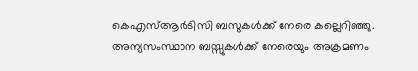കെഎസ്ആര്‍ടിസി ബസുകള്‍ക്ക് നേരെ കല്ലെറിഞ്ഞു. അന്യസംസ്ഥാന ബസ്സുകള്‍ക്ക് നേരെയും അക്രമണം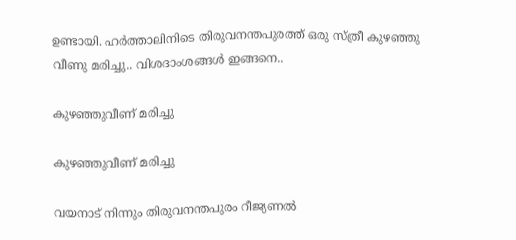ഉണ്ടായി. ഹര്‍ത്താലിനിടെ തിരുവനന്തപുരത്ത് ഒരു സ്ത്രീ കുഴഞ്ഞു വീണു മരിച്ചു.. വിശദാംശങ്ങള്‍ ഇങ്ങനെ..

കുഴഞ്ഞുവീണ് മരിച്ചു

കുഴഞ്ഞുവീണ് മരിച്ചു

വയനാട് നിന്നും തിരുവനന്തപുരം റീജ്യണല്‍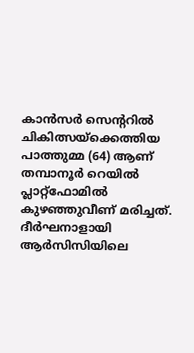കാന്‍സര്‍ സെന്ററില്‍ ചികിത്സയ്‌ക്കെത്തിയ പാത്തുമ്മ (64) ആണ് തമ്പാനൂര്‍ റെയില്‍ പ്ലാറ്റ്‌ഫോമില്‍ കുഴഞ്ഞുവീണ് മരിച്ചത്. ദീര്‍ഘനാളായി ആര്‍സിസിയിലെ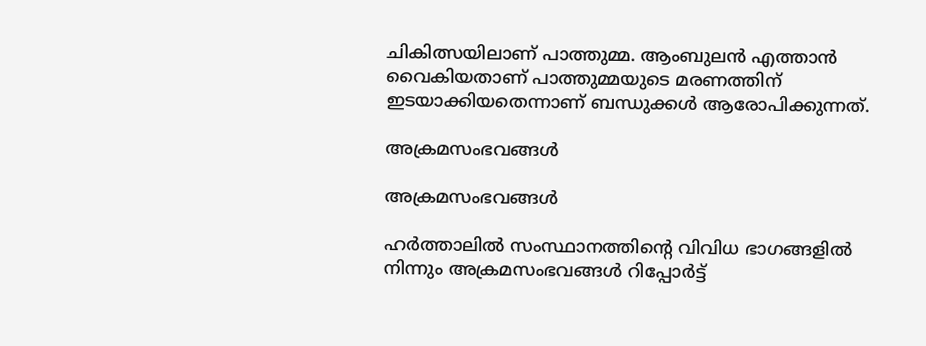ചികിത്സയിലാണ് പാത്തുമ്മ. ആംബുലന്‍ എത്താന്‍ വൈകിയതാണ് പാത്തുമ്മയുടെ മരണത്തിന് ഇടയാക്കിയതെന്നാണ് ബന്ധുക്കള്‍ ആരോപിക്കുന്നത്.

അക്രമസംഭവങ്ങള്‍

അക്രമസംഭവങ്ങള്‍

ഹര്‍ത്താലില്‍ സംസ്ഥാനത്തിന്റെ വിവിധ ഭാഗങ്ങളില്‍ നിന്നും അക്രമസംഭവങ്ങള്‍ റിപ്പോര്‍ട്ട്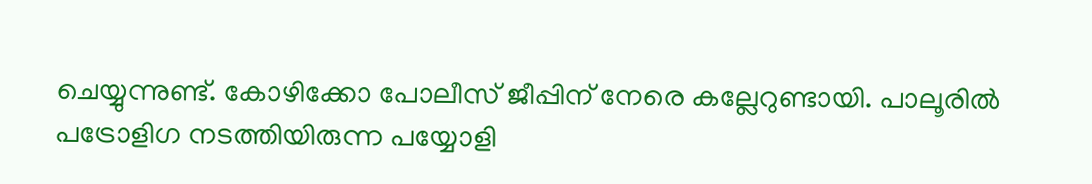ചെയ്യുന്നുണ്ട്. കോഴിക്കോ പോലീസ് ജീപ്പിന് നേരെ കല്ലേറുണ്ടായി. പാലൂരില്‍ പട്രോളിഗ നടത്തിയിരുന്ന പയ്യോളി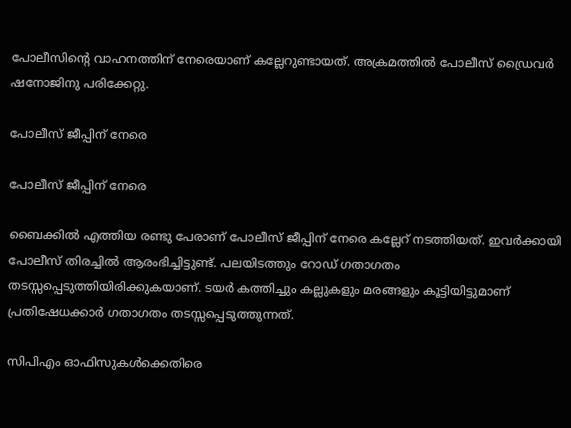പോലീസിന്റെ വാഹനത്തിന് നേരെയാണ് കല്ലേറുണ്ടായത്. അക്രമത്തില്‍ പോലീസ് ഡ്രൈവര്‍ ഷനോജിനു പരിക്കേറ്റു.

പോലീസ് ജീപ്പിന് നേരെ

പോലീസ് ജീപ്പിന് നേരെ

ബൈക്കില്‍ എത്തിയ രണ്ടു പേരാണ് പോലീസ് ജീപ്പിന് നേരെ കല്ലേറ് നടത്തിയത്. ഇവര്‍ക്കായി പോലീസ് തിരച്ചില്‍ ആരംഭിച്ചിട്ടുണ്ട്. പലയിടത്തും റോഡ് ഗതാഗതം തടസ്സപ്പെടുത്തിയിരിക്കുകയാണ്. ടയര്‍ കത്തിച്ചും കല്ലുകളും മരങ്ങളും കൂട്ടിയിട്ടുമാണ് പ്രതിഷേധക്കാര്‍ ഗതാഗതം തടസ്സപ്പെടുത്തുന്നത്.

സിപിഎം ഓഫിസുകള്‍ക്കെതിരെ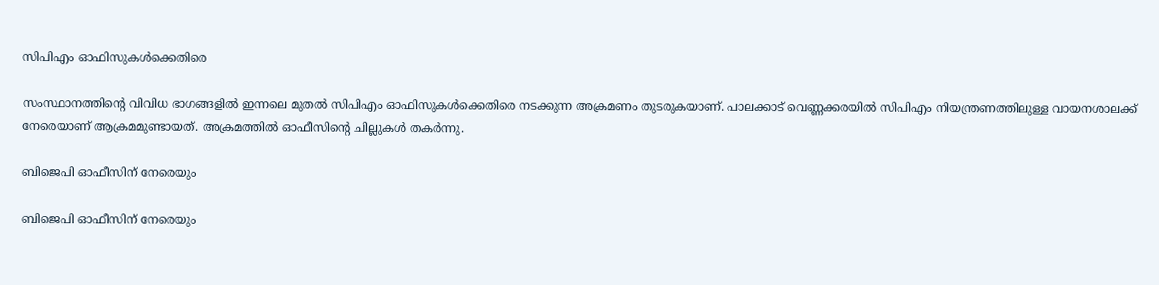സിപിഎം ഓഫിസുകള്‍ക്കെതിരെ

സംസ്ഥാനത്തിന്റെ വിവിധ ഭാഗങ്ങളില്‍ ഇന്നലെ മുതല്‍ സിപിഎം ഓഫിസുകള്‍ക്കെതിരെ നടക്കുന്ന അക്രമണം തുടരുകയാണ്. പാലക്കാട് വെണ്ണക്കരയില്‍ സിപിഎം നിയന്ത്രണത്തിലുള്ള വായനശാലക്ക് നേരെയാണ് ആക്രമമുണ്ടായത്. അക്രമത്തില്‍ ഓഫീസിന്റെ ചില്ലുകള്‍ തകര്‍ന്നു.

ബിജെപി ഓഫീസിന് നേരെയും

ബിജെപി ഓഫീസിന് നേരെയും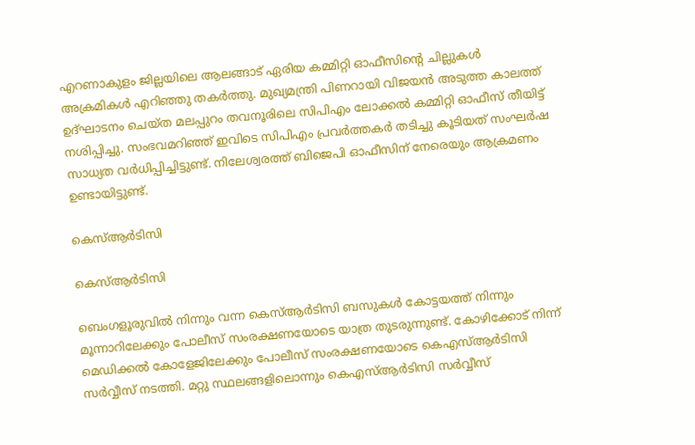എറണാകുളം ജില്ലയിലെ ആലങ്ങാട് ഏരിയ കമ്മിറ്റി ഓഫീസിന്റെ ചില്ലുകള്‍ അക്രമികള്‍ എറിഞ്ഞു തകര്‍ത്തു. മുഖ്യമന്ത്രി പിണറായി വിജയന്‍ അടുത്ത കാലത്ത് ഉദ്ഘാടനം ചെയ്ത മലപ്പുറം തവനൂരിലെ സിപിഎം ലോക്കല്‍ കമ്മിറ്റി ഓഫീസ് തീയിട്ട് നശിപ്പിച്ചു. സംഭവമറിഞ്ഞ് ഇവിടെ സിപിഎം പ്രവര്‍ത്തകര്‍ തടിച്ചു കൂടിയത് സംഘര്‍ഷ സാധ്യത വര്‍ധിപ്പിച്ചിട്ടുണ്ട്. നിലേശ്വരത്ത് ബിജെപി ഓഫീസിന് നേരെയും ആക്രമണം ഉണ്ടായിട്ടുണ്ട്.

കെസ്ആര്‍ടിസി

കെസ്ആര്‍ടിസി

ബെംഗളൂരുവില്‍ നിന്നും വന്ന കെസ്ആര്‍ടിസി ബസുകള്‍ കോട്ടയത്ത് നിന്നും മൂന്നാറിലേക്കും പോലീസ് സംരക്ഷണയോടെ യാത്ര തുടരുന്നുണ്ട്. കോഴിക്കോട് നിന്ന് മെഡിക്കല്‍ കോളേജിലേക്കും പോലീസ് സംരക്ഷണയോടെ കെഎസ്ആര്‍ടിസി സര്‍വ്വീസ് നടത്തി. മറ്റു സ്ഥലങ്ങളിലൊന്നും കെഎസ്ആര്‍ടിസി സര്‍വ്വീസ്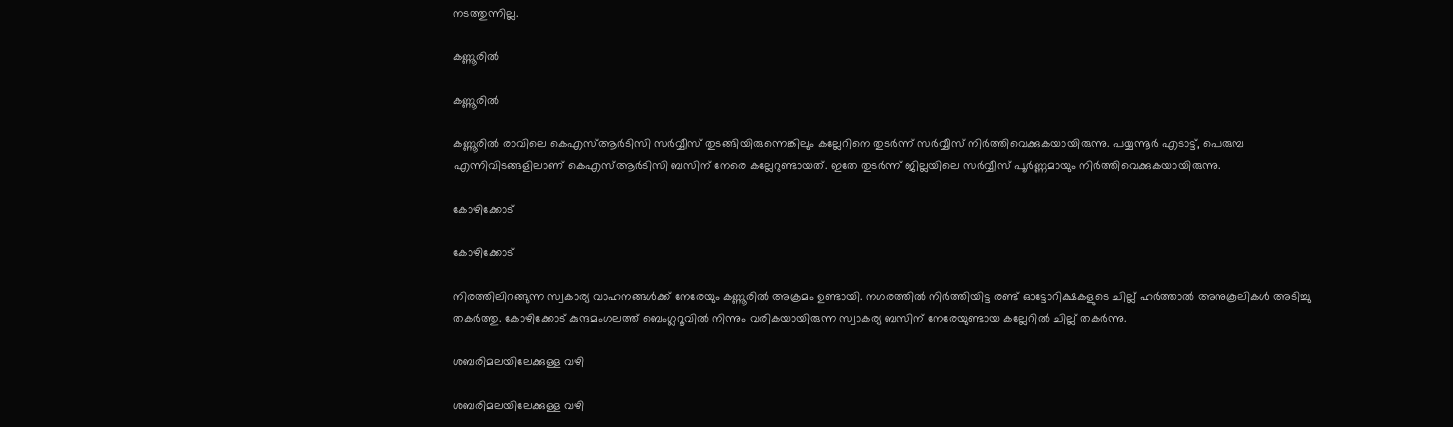നടത്തുന്നില്ല.

കണ്ണൂരില്‍

കണ്ണൂരില്‍

കണ്ണൂരില്‍ രാവിലെ കെഎസ്ആര്‍ടിസി സര്‍വ്വീസ് തുടങ്ങിയിരുന്നെങ്കിലും കല്ലേറിനെ തുടര്‍ന്ന് സര്‍വ്വീസ് നിര്‍ത്തിവെക്കുകയായിരുന്നു. പയ്യന്നൂര്‍ എടാട്ട്, പെരുമ്പ എന്നിവിടങ്ങളിലാണ് കെഎസ്ആര്‍ടിസി ബസിന് നേരെ കല്ലേറുണ്ടായത്. ഇതേ തുടര്‍ന്ന് ജില്ലയിലെ സര്‍വ്വീസ് പൂര്‍ണ്ണമായും നിര്‍ത്തിവെക്കുകയായിരുന്നു.

കോഴിക്കോട്

കോഴിക്കോട്

നിരത്തിലിറങ്ങുന്ന സ്വകാര്യ വാഹനങ്ങള്‍ക്ക് നേരേയും കണ്ണൂരില്‍ അക്രമം ഉണ്ടായി. നഗരത്തില്‍ നിര്‍ത്തിയിട്ട രണ്ട് ഓട്ടോറിക്ഷകളുടെ ചില്ല് ഹര്‍ത്താല്‍ അനുകൂലികള്‍ അടിച്ചു തകര്‍ത്തു. കോഴിക്കോട് കുന്ദമംഗലത്ത് ബെംഗ്ലറൂവില്‍ നിന്നും വരികയായിരുന്ന സ്വാകര്യ ബസിന് നേരേയുണ്ടായ കല്ലേറില്‍ ചില്ല് തകര്‍ന്നു.

ശബരിമലയിലേക്കുള്ള വഴി

ശബരിമലയിലേക്കുള്ള വഴി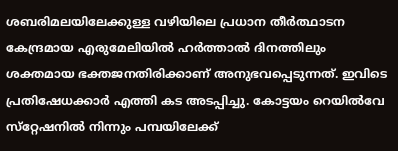ശബരിമലയിലേക്കുള്ള വഴിയിലെ പ്രധാന തീര്‍ത്ഥാടന കേന്ദ്രമായ എരുമേലിയില്‍ ഹര്‍ത്താല്‍ ദിനത്തിലും ശക്തമായ ഭക്തജനതിരിക്കാണ് അനുഭവപ്പെടുന്നത്. ഇവിടെ പ്രതിഷേധക്കാര്‍ എത്തി കട അടപ്പിച്ചു. കോട്ടയം റെയില്‍വേ സ്‌റ്റേഷനില്‍ നിന്നും പമ്പയിലേക്ക്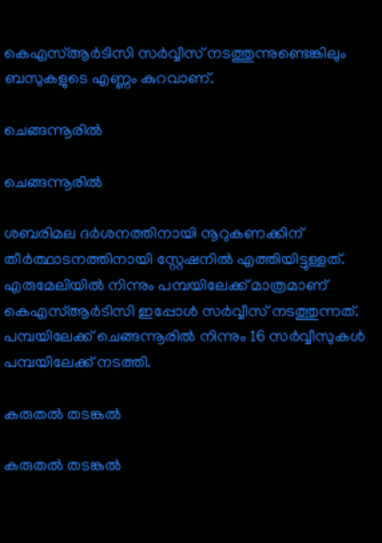കെഎസ്ആര്‍ടിസി സര്‍വ്വീസ് നടത്തുന്നുണ്ടെങ്കിലും ബസുകളുടെ എണ്ണം കുറവാണ്.

ചെങ്ങന്നൂരില്‍

ചെങ്ങന്നൂരില്‍

ശബരിമല ദര്‍ശനത്തിനായി നൂറുകണക്കിന് തീര്‍ത്ഥാടനത്തിനായി സ്റ്റേഷനില്‍ എത്തിയിട്ടുള്ളത്. എരുമേലിയില്‍ നിന്നും പമ്പയിലേക്ക് മാത്രമാണ് കെഎസ്ആര്‍ടിസി ഇപ്പോള്‍ സര്‍വ്വീസ് നടത്തുന്നത്. പമ്പയിലേക്ക് ചെങ്ങന്നൂരില്‍ നിന്നും 16 സര്‍വ്വീസുകള്‍ പമ്പയിലേക്ക് നടത്തി.

കരുതല്‍ തടങ്കല്‍

കരുതല്‍ തടങ്കല്‍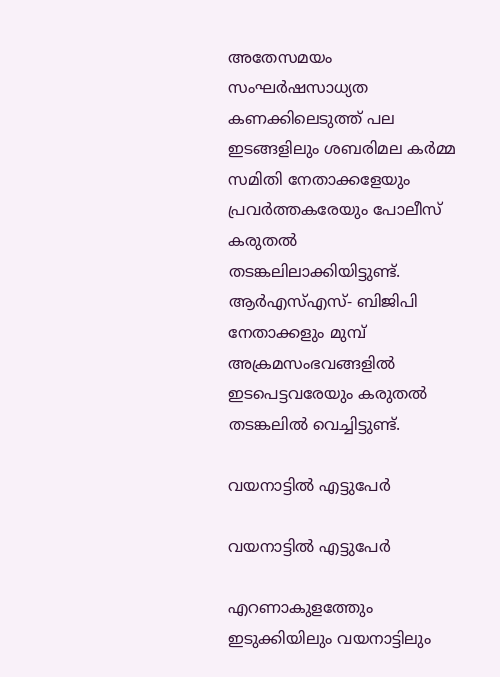അതേസമയം സംഘര്‍ഷസാധ്യത കണക്കിലെടുത്ത് പല ഇടങ്ങളിലും ശബരിമല കര്‍മ്മ സമിതി നേതാക്കളേയും പ്രവര്‍ത്തകരേയും പോലീസ് കരുതല്‍ തടങ്കലിലാക്കിയിട്ടുണ്ട്. ആര്‍എസ്എസ്- ബിജിപി നേതാക്കളും മുമ്പ് അക്രമസംഭവങ്ങളില്‍ ഇടപെട്ടവരേയും കരുതല്‍ തടങ്കലില്‍ വെച്ചിട്ടുണ്ട്.

വയനാട്ടില്‍ എട്ടുപേർ

വയനാട്ടില്‍ എട്ടുപേർ

എറണാകുളത്തേും ഇടുക്കിയിലും വയനാട്ടിലും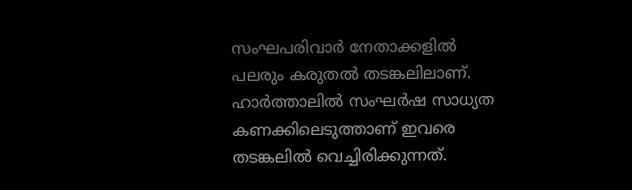സംഘപരിവാര്‍ നേതാക്കളില്‍ പലരും കരുതല്‍ തടങ്കലിലാണ്. ഹാര്‍ത്താലില്‍ സംഘര്‍ഷ സാധ്യത കണക്കിലെടുത്താണ് ഇവരെ തടങ്കലില്‍ വെച്ചിരിക്കുന്നത്.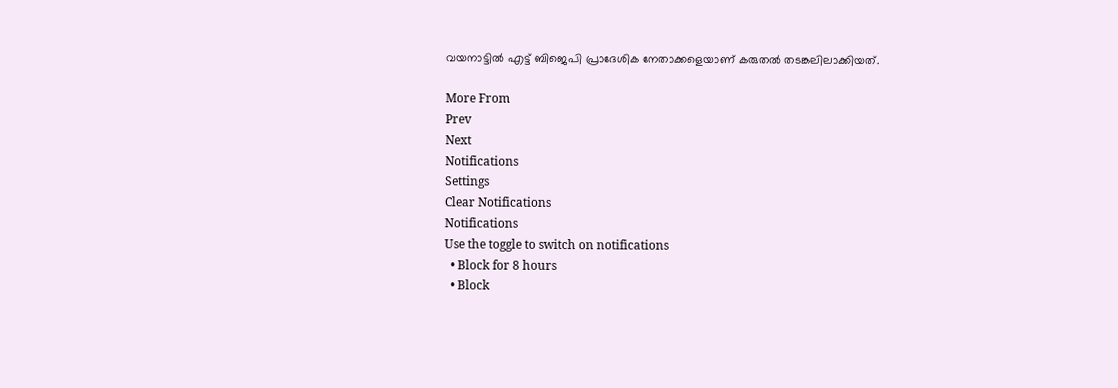വയനാട്ടില്‍ എട്ട് ബിജെപി പ്രാദേശിക നേതാക്കളെയാണ് കരുതല്‍ തടങ്കലിലാക്കിയത്.

More From
Prev
Next
Notifications
Settings
Clear Notifications
Notifications
Use the toggle to switch on notifications
  • Block for 8 hours
  • Block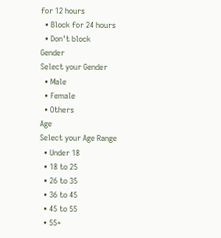for 12 hours
  • Block for 24 hours
  • Don't block
Gender
Select your Gender
  • Male
  • Female
  • Others
Age
Select your Age Range
  • Under 18
  • 18 to 25
  • 26 to 35
  • 36 to 45
  • 45 to 55
  • 55+